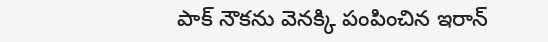పాక్ నౌకను వెనక్కి పంపించిన ఇరాన్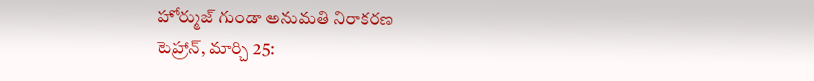హోర్ముజ్ గుండా అనుమతి నిరాకరణ
టెహ్రాన్, మార్చి 25: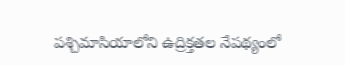పశ్చిమాసియాలోని ఉద్రిక్తతల నేపథ్యంలో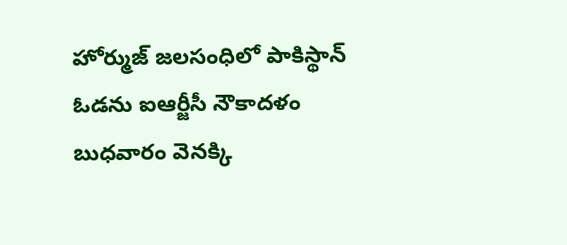హోర్ముజ్ జలసంధిలో పాకిస్థాన్ ఓడను ఐఆర్జీసీ నౌకాదళం బుధవారం వెనక్కి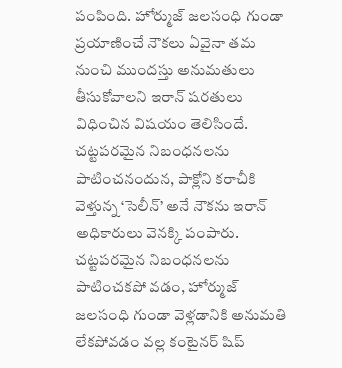పంపింది. హోర్ముజ్ జలసంధి గుండా ప్రయాణించే నౌకలు ఏవైనా తమ నుంచి ముందస్తు అనుమతులు తీసుకోవాలని ఇరాన్ షరతులు విధించిన విషయం తెలిసిందే. చట్టపరమైన నిబంధనలను పాటించనందున, పాక్లోని కరాచీకి వెళ్తున్న ‘సెలీన్’ అనే నౌకను ఇరాన్ అధికారులు వెనక్కి పంపారు.
చట్టపరమైన నిబంధనలను పాటించకపో వడం, హోర్ముజ్ జలసంధి గుండా వెళ్లడానికి అనుమతి లేకపోవడం వల్ల కంటైనర్ షిప్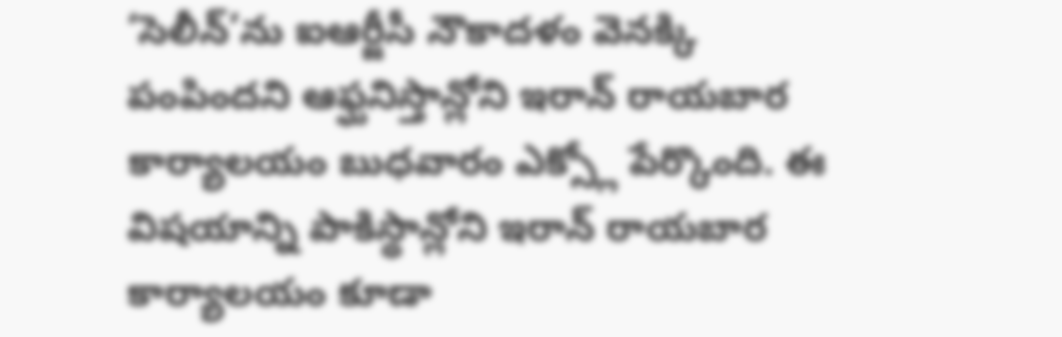‘సెలీన్’ను ఐఆర్జీసీ నౌకాదళం వెనక్కి పంపిందని ఆఫ్ఘనిస్తాన్లోని ఇరాన్ రాయబార కార్యాలయం బుధవారం ఎక్స్లో పేర్కొంది. ఈ విషయాన్ని పాకిస్థాన్లోని ఇరాన్ రాయబార కార్యాలయం కూడా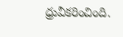ధ్రువీకరించింది.